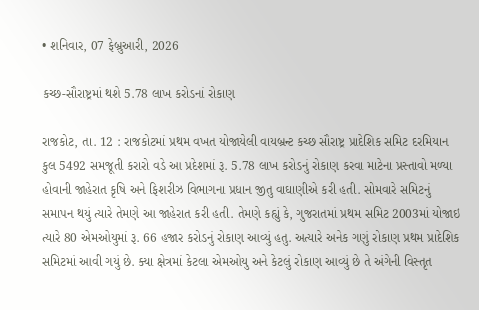• શનિવાર, 07 ફેબ્રુઆરી, 2026

કચ્છ-સૌરાષ્ટ્રમાં થશે 5.78 લાખ કરોડનાં રોકાણ

રાજકોટ, તા. 12 : રાજકોટમાં પ્રથમ વખત યોજાયેલી વાયબ્રન્ટ કચ્છ સૌરાષ્ટ્ર પ્રાદેશિક સમિટ દરમિયાન કુલ 5492 સમજૂતી કરારો વડે આ પ્રદેશમાં રૂ. 5.78 લાખ કરોડનું રોકાણ કરવા માટેના પ્રસ્તાવો મળ્યા હોવાની જાહેરાત કૃષિ અને ફિશરીઝ વિભાગના પ્રધાન જીતુ વાઘાણીએ કરી હતી. સોમવારે સમિટનું સમાપન થયું ત્યારે તેમણે આ જાહેરાત કરી હતી. તેમણે કહ્યું કે, ગુજરાતમાં પ્રથમ સમિટ 2003માં યોજાઇ ત્યારે 80 એમઓયુમાં રૂ. 66 હજાર કરોડનું રોકાણ આવ્યું હતુ. અત્યારે અનેક ગણું રોકાણ પ્રથમ પ્રાદેશિક સમિટમાં આવી ગયું છે. ક્યા ક્ષેત્રમાં કેટલા એમઓયુ અને કેટલું રોકાણ આવ્યું છે તે અંગેની વિસ્તૃત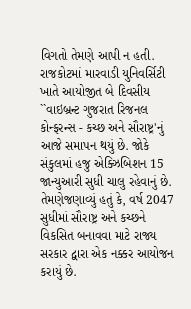વિગતો તેમણે આપી ન હતી. રાજકોટમાં મારવાડી યુનિવર્સિટી ખાતે આયોજીત બે દિવસીય ``વાઇબ્રન્ટ ગુજરાત રિજનલ કોન્ફરન્સ - કચ્છ અને સૌરાષ્ટ્ર'નું આજે સમાપન થયું છે. જોકે સંકુલમાં હજુ એક્ઝિબિશન 15 જાન્યુઆરી સુધી ચાલુ રહેવાનું છે. તેમણેજણાવ્યું હતું કે, વર્ષ 2047 સુધીમાં સૌરાષ્ટ્ર અને કચ્છને વિકસિત બનાવવા માટે રાજ્ય સરકાર દ્વારા એક નક્કર આયોજન કરાયું છે.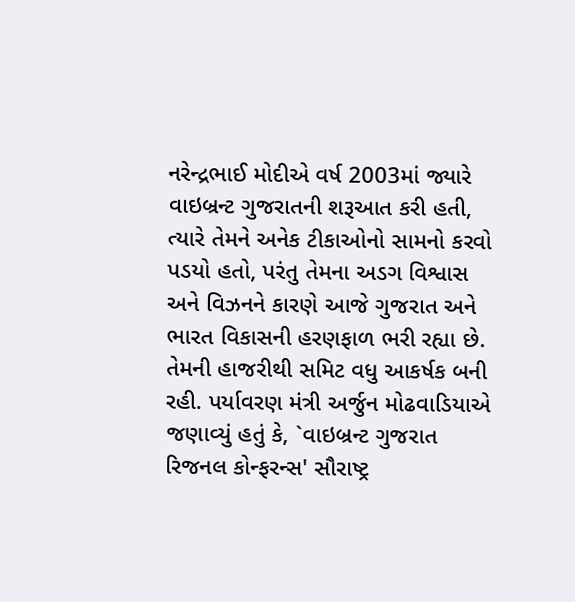નરેન્દ્રભાઈ મોદીએ વર્ષ 2003માં જ્યારે વાઇબ્રન્ટ ગુજરાતની શરૂઆત કરી હતી, ત્યારે તેમને અનેક ટીકાઓનો સામનો કરવો પડયો હતો, પરંતુ તેમના અડગ વિશ્વાસ અને વિઝનને કારણે આજે ગુજરાત અને ભારત વિકાસની હરણફાળ ભરી રહ્યા છે. તેમની હાજરીથી સમિટ વધુ આકર્ષક બની રહી. પર્યાવરણ મંત્રી અર્જુન મોઢવાડિયાએ જણાવ્યું હતું કે, `વાઇબ્રન્ટ ગુજરાત રિજનલ કોન્ફરન્સ' સૌરાષ્ટ્ર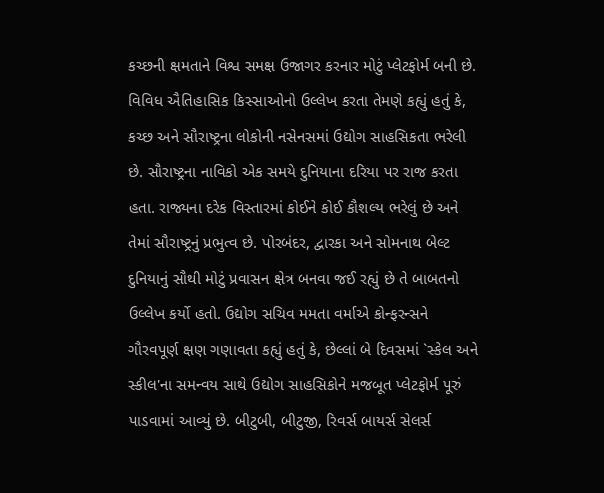કચ્છની ક્ષમતાને વિશ્વ સમક્ષ ઉજાગર કરનાર મોટું પ્લેટફોર્મ બની છે. વિવિધ ઐતિહાસિક કિસ્સાઓનો ઉલ્લેખ કરતા તેમણે કહ્યું હતું કે, કચ્છ અને સૌરાષ્ટ્રના લોકોની નસેનસમાં ઉદ્યોગ સાહસિકતા ભરેલી છે. સૌરાષ્ટ્રના નાવિકો એક સમયે દુનિયાના દરિયા પર રાજ કરતા હતા. રાજ્યના દરેક વિસ્તારમાં કોઈને કોઈ કૌશલ્ય ભરેલું છે અને તેમાં સૌરાષ્ટ્રનું પ્રભુત્વ છે. પોરબંદર, દ્વારકા અને સોમનાથ બેલ્ટ દુનિયાનું સૌથી મોટું પ્રવાસન ક્ષેત્ર બનવા જઈ રહ્યું છે તે બાબતનો ઉલ્લેખ કર્યો હતો. ઉદ્યોગ સચિવ મમતા વર્માએ કોન્ફરન્સને ગૌરવપૂર્ણ ક્ષણ ગણાવતા કહ્યું હતું કે, છેલ્લાં બે દિવસમાં `સ્કેલ અને સ્કીલ'ના સમન્વય સાથે ઉદ્યોગ સાહસિકોને મજબૂત પ્લેટફોર્મ પૂરું પાડવામાં આવ્યું છે. બીટુબી, બીટુજી, રિવર્સ બાયર્સ સેલર્સ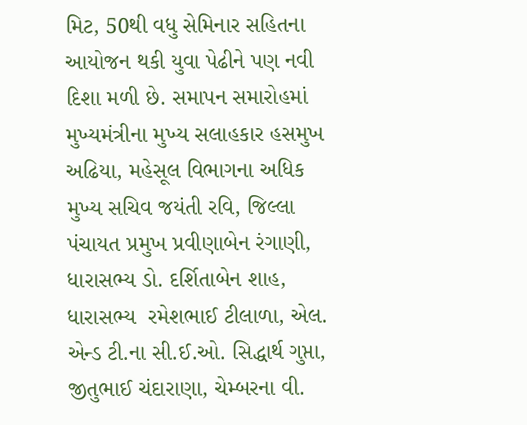મિટ, 50થી વધુ સેમિનાર સહિતના આયોજન થકી યુવા પેઢીને પણ નવી દિશા મળી છે. સમાપન સમારોહમાં મુખ્યમંત્રીના મુખ્ય સલાહકાર હસમુખ અઢિયા, મહેસૂલ વિભાગના અધિક મુખ્ય સચિવ જયંતી રવિ, જિલ્લા પંચાયત પ્રમુખ પ્રવીણાબેન રંગાણી, ધારાસભ્ય ડો. દર્શિતાબેન શાહ, ધારાસભ્ય  રમેશભાઈ ટીલાળા, એલ. એન્ડ ટી.ના સી.ઈ.ઓ. સિદ્ધાર્થ ગુપ્તા, જીતુભાઈ ચંદારાણા, ચેમ્બરના વી.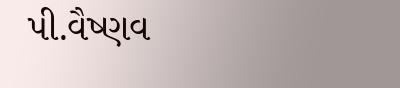પી.વૈષ્ણવ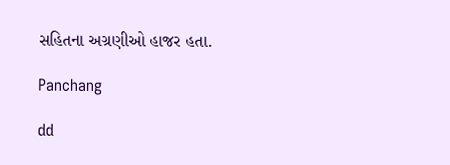સહિતના અગ્રણીઓ હાજર હતા.

Panchang

dd